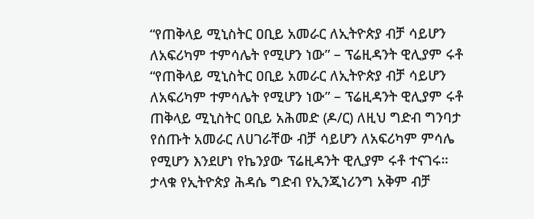“የጠቅላይ ሚኒስትር ዐቢይ አመራር ለኢትዮጵያ ብቻ ሳይሆን ለአፍሪካም ተምሳሌት የሚሆን ነው” – ፕሬዚዳንት ዊሊያም ሩቶ
“የጠቅላይ ሚኒስትር ዐቢይ አመራር ለኢትዮጵያ ብቻ ሳይሆን ለአፍሪካም ተምሳሌት የሚሆን ነው” – ፕሬዚዳንት ዊሊያም ሩቶ ጠቅላይ ሚኒስትር ዐቢይ አሕመድ (ዶ/ር) ለዚህ ግድብ ግንባታ የሰጡት አመራር ለሀገራቸው ብቻ ሳይሆን ለአፍሪካም ምሳሌ የሚሆን እንደሆነ የኬንያው ፕሬዚዳንት ዊሊያም ሩቶ ተናገሩ። ታላቁ የኢትዮጵያ ሕዳሴ ግድብ የኢንጂነሪንግ አቅም ብቻ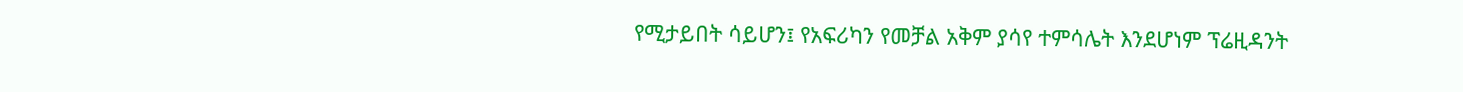የሚታይበት ሳይሆን፤ የአፍሪካን የመቻል አቅም ያሳየ ተምሳሌት እንደሆነም ፕሬዚዳንት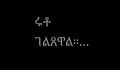ሩቶ ገልጸዋል።…